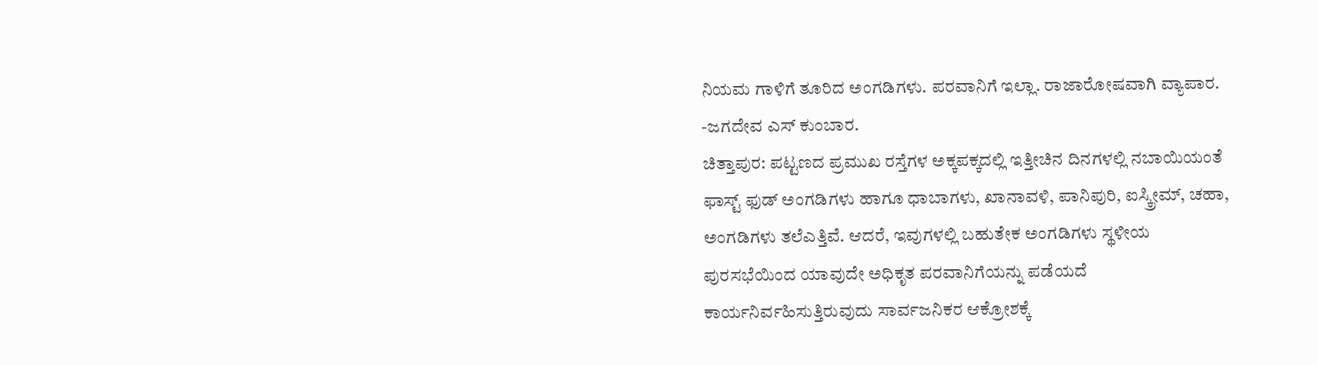ನಿಯಮ ಗಾಳಿಗೆ ತೂರಿದ ಅಂಗಡಿಗಳು. ಪರವಾನಿಗೆ ಇಲ್ಲಾ. ರಾಜಾರೋಷವಾಗಿ ವ್ಯಾಪಾರ.
-ಜಗದೇವ ಎಸ್ ಕುಂಬಾರ.
ಚಿತ್ತಾಪುರ: ಪಟ್ಟಣದ ಪ್ರಮುಖ ರಸ್ತೆಗಳ ಅಕ್ಕಪಕ್ಕದಲ್ಲಿ ಇತ್ತೀಚಿನ ದಿನಗಳಲ್ಲಿ ನಬಾಯಿಯಂತೆ ಫಾಸ್ಟ್ ಫುಡ್ ಅಂಗಡಿಗಳು ಹಾಗೂ ಧಾಬಾಗಳು, ಖಾನಾವಳಿ, ಪಾನಿಪುರಿ, ಐಸ್ಕ್ರೀಮ್, ಚಹಾ, ಅಂಗಡಿಗಳು ತಲೆಎತ್ತಿವೆ. ಆದರೆ, ಇವುಗಳಲ್ಲಿ ಬಹುತೇಕ ಅಂಗಡಿಗಳು ಸ್ಥಳೀಯ ಪುರಸಭೆಯಿಂದ ಯಾವುದೇ ಅಧಿಕೃತ ಪರವಾನಿಗೆಯನ್ನು ಪಡೆಯದೆ ಕಾರ್ಯನಿರ್ವಹಿಸುತ್ತಿರುವುದು ಸಾರ್ವಜನಿಕರ ಆಕ್ರೋಶಕ್ಕೆ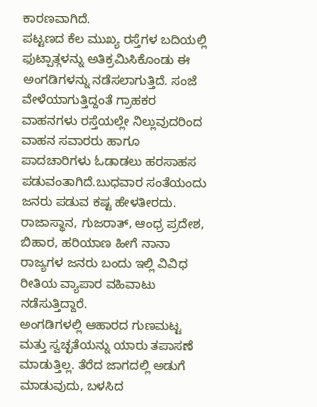ಕಾರಣವಾಗಿದೆ.
ಪಟ್ಟಣದ ಕೆಲ ಮುಖ್ಯ ರಸ್ತೆಗಳ ಬದಿಯಲ್ಲಿ ಫುಟ್ಪಾತ್ಗಳನ್ನು ಅತಿಕ್ರಮಿಸಿಕೊಂಡು ಈ ಅಂಗಡಿಗಳನ್ನು ನಡೆಸಲಾಗುತ್ತಿದೆ. ಸಂಜೆ ವೇಳೆಯಾಗುತ್ತಿದ್ದಂತೆ ಗ್ರಾಹಕರ ವಾಹನಗಳು ರಸ್ತೆಯಲ್ಲೇ ನಿಲ್ಲುವುದರಿಂದ ವಾಹನ ಸವಾರರು ಹಾಗೂ ಪಾದಚಾರಿಗಳು ಓಡಾಡಲು ಹರಸಾಹಸ ಪಡುವಂತಾಗಿದೆ.ಬುಧವಾರ ಸಂತೆಯಂದು ಜನರು ಪಡುವ ಕಷ್ಟ ಹೇಳತೀರದು.
ರಾಜಾಸ್ಥಾನ, ಗುಜರಾತ್, ಆಂಧ್ರ ಪ್ರದೇಶ, ಬಿಹಾರ, ಹರಿಯಾಣ ಹೀಗೆ ನಾನಾ ರಾಜ್ಯಗಳ ಜನರು ಬಂದು ಇಲ್ಲಿ ವಿವಿಧ ರೀತಿಯ ವ್ಯಾಪಾರ ವಹಿವಾಟು ನಡೆಸುತ್ತಿದ್ದಾರೆ.
ಅಂಗಡಿಗಳಲ್ಲಿ ಆಹಾರದ ಗುಣಮಟ್ಟ ಮತ್ತು ಸ್ವಚ್ಛತೆಯನ್ನು ಯಾರು ತಪಾಸಣೆ ಮಾಡುತ್ತಿಲ್ಲ. ತೆರೆದ ಜಾಗದಲ್ಲಿ ಅಡುಗೆ ಮಾಡುವುದು, ಬಳಸಿದ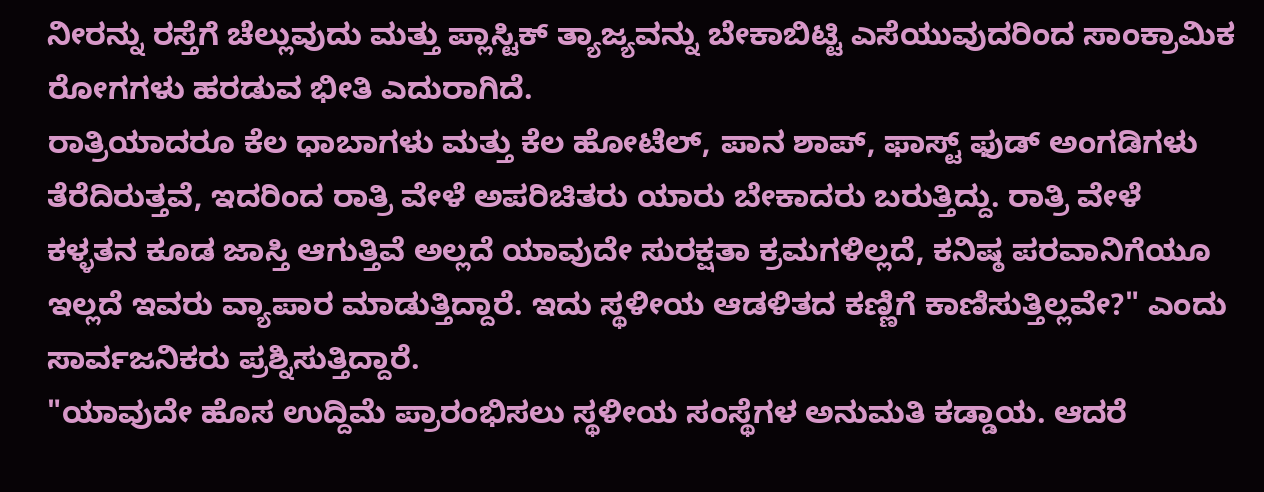ನೀರನ್ನು ರಸ್ತೆಗೆ ಚೆಲ್ಲುವುದು ಮತ್ತು ಪ್ಲಾಸ್ಟಿಕ್ ತ್ಯಾಜ್ಯವನ್ನು ಬೇಕಾಬಿಟ್ಟಿ ಎಸೆಯುವುದರಿಂದ ಸಾಂಕ್ರಾಮಿಕ ರೋಗಗಳು ಹರಡುವ ಭೀತಿ ಎದುರಾಗಿದೆ.
ರಾತ್ರಿಯಾದರೂ ಕೆಲ ಧಾಬಾಗಳು ಮತ್ತು ಕೆಲ ಹೋಟೆಲ್, ಪಾನ ಶಾಪ್, ಫಾಸ್ಟ್ ಫುಡ್ ಅಂಗಡಿಗಳು ತೆರೆದಿರುತ್ತವೆ, ಇದರಿಂದ ರಾತ್ರಿ ವೇಳೆ ಅಪರಿಚಿತರು ಯಾರು ಬೇಕಾದರು ಬರುತ್ತಿದ್ದು. ರಾತ್ರಿ ವೇಳೆ ಕಳ್ಳತನ ಕೂಡ ಜಾಸ್ತಿ ಆಗುತ್ತಿವೆ ಅಲ್ಲದೆ ಯಾವುದೇ ಸುರಕ್ಷತಾ ಕ್ರಮಗಳಿಲ್ಲದೆ, ಕನಿಷ್ಠ ಪರವಾನಿಗೆಯೂ ಇಲ್ಲದೆ ಇವರು ವ್ಯಾಪಾರ ಮಾಡುತ್ತಿದ್ದಾರೆ. ಇದು ಸ್ಥಳೀಯ ಆಡಳಿತದ ಕಣ್ಣಿಗೆ ಕಾಣಿಸುತ್ತಿಲ್ಲವೇ?" ಎಂದು ಸಾರ್ವಜನಿಕರು ಪ್ರಶ್ನಿಸುತ್ತಿದ್ದಾರೆ.
"ಯಾವುದೇ ಹೊಸ ಉದ್ದಿಮೆ ಪ್ರಾರಂಭಿಸಲು ಸ್ಥಳೀಯ ಸಂಸ್ಥೆಗಳ ಅನುಮತಿ ಕಡ್ಡಾಯ. ಆದರೆ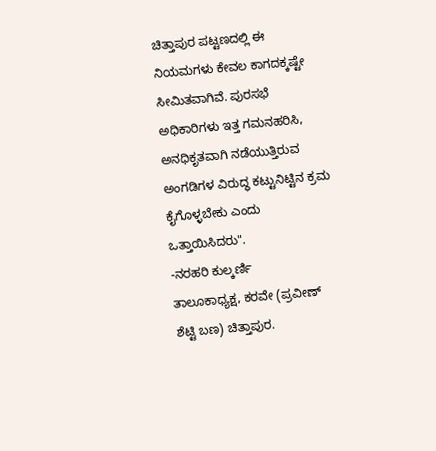ಚಿತ್ತಾಪುರ ಪಟ್ಟಣದಲ್ಲಿ ಈ ನಿಯಮಗಳು ಕೇವಲ ಕಾಗದಕ್ಕಷ್ಟೇ ಸೀಮಿತವಾಗಿವೆ. ಪುರಸಭೆ ಅಧಿಕಾರಿಗಳು ಇತ್ತ ಗಮನಹರಿಸಿ, ಅನಧಿಕೃತವಾಗಿ ನಡೆಯುತ್ತಿರುವ ಅಂಗಡಿಗಳ ವಿರುದ್ಧ ಕಟ್ಟುನಿಟ್ಟಿನ ಕ್ರಮ ಕೈಗೊಳ್ಳಬೇಕು ಎಂದು ಒತ್ತಾಯಿಸಿದರು".
-ನರಹರಿ ಕುಲ್ಕರ್ಣಿ
ತಾಲೂಕಾಧ್ಯಕ್ಷ, ಕರವೇ (ಪ್ರವೀಣ್ ಶೆಟ್ಟಿ ಬಣ) ಚಿತ್ತಾಪುರ.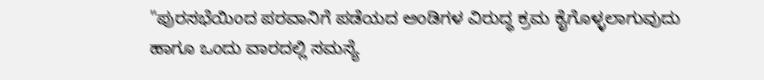"ಪುರಸಭೆಯಿಂದ ಪರವಾನಿಗೆ ಪಡೆಯದ ಅಂಡಿಗಳ ವಿರುದ್ಧ ಕ್ರಮ ಕೈಗೊಳ್ಳಲಾಗುವುದು ಹಾಗೂ ಒಂದು ವಾರದಲ್ಲಿ ಸಮಸ್ಯೆ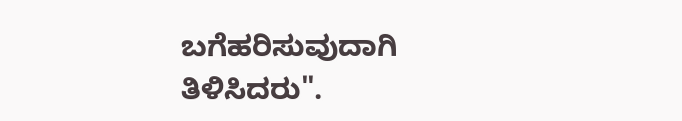ಬಗೆಹರಿಸುವುದಾಗಿ ತಿಳಿಸಿದರು".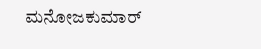ಮನೋಜಕುಮಾರ್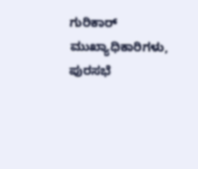ಗುರಿಕಾರ್
ಮುಖ್ಯಾಧಿಕಾರಿಗಳು, ಪುರಸಭೆ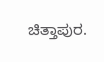ಚಿತ್ತಾಪುರ.